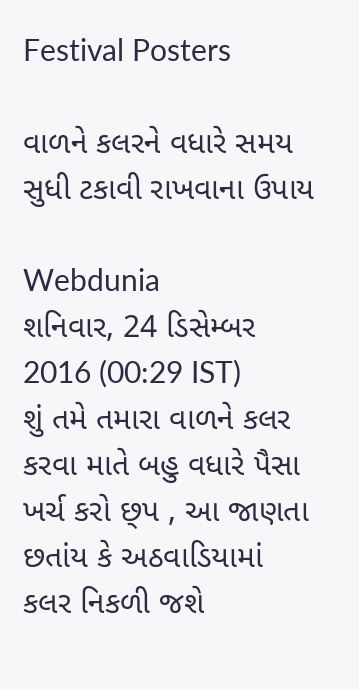Festival Posters

વાળને કલરને વધારે સમય સુધી ટકાવી રાખવાના ઉપાય

Webdunia
શનિવાર, 24 ડિસેમ્બર 2016 (00:29 IST)
શું તમે તમારા વાળને કલર કરવા માતે બહુ વધારે પૈસા ખર્ચ કરો છ્પ , આ જાણતા છતાંય કે અઠવાડિયામાં કલર નિકળી જશે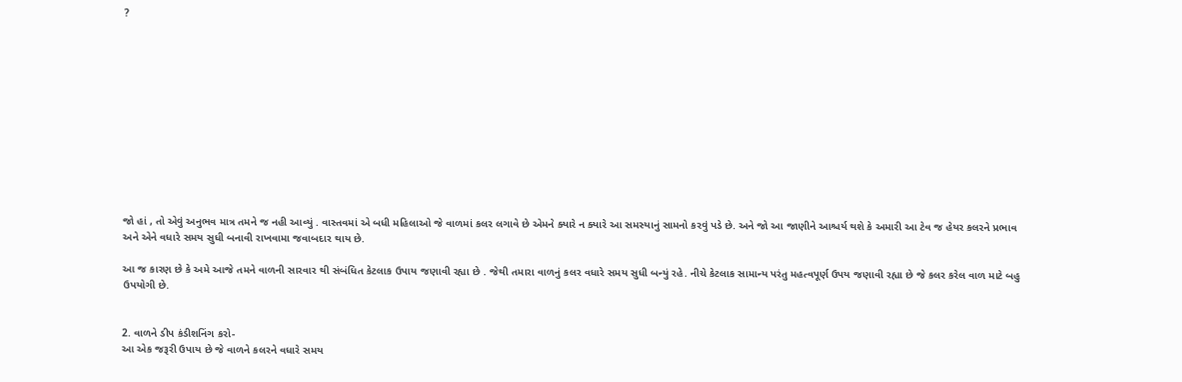?












જો હાં , તો એવું અનુભવ માત્ર તમને જ નહી આવ્યું . વાસ્તવમાં એ બધી મહિલાઓ જે વાળમાં કલર લગાવે છે એમને ક્યારે ન ક્યારે આ સમસ્યાનું સામનો કરવું પડે છે. અને જો આ જાણીને આશ્ચર્ય થશે કે અમારી આ ટેવ જ હેયર કલરને પ્રભાવ અને એને વધારે સમય સુધી બનાવી રાખવામા જવાબદાર થાય છે.

આ જ કારણ છે કે અમે આજે તમને વાળની સારવાર થી સંબંધિત કેટલાક ઉપાય જણાવી રહ્યા છે . જેથી તમારા વાળનું કલર વધારે સમય સુધી બન્યું રહે. નીચે કેટલાક સામાન્ય પરંતુ મહત્વપૂર્ણ ઉપય જણાવી રહ્યા છે જે કલર કરેલ વાળ માટે બહુ ઉપયોગી છે.


2. વાળને ડીપ કંડીશનિંગ કરો-
આ એક જરૂરી ઉપાય છે જે વાળને કલરને વધારે સમય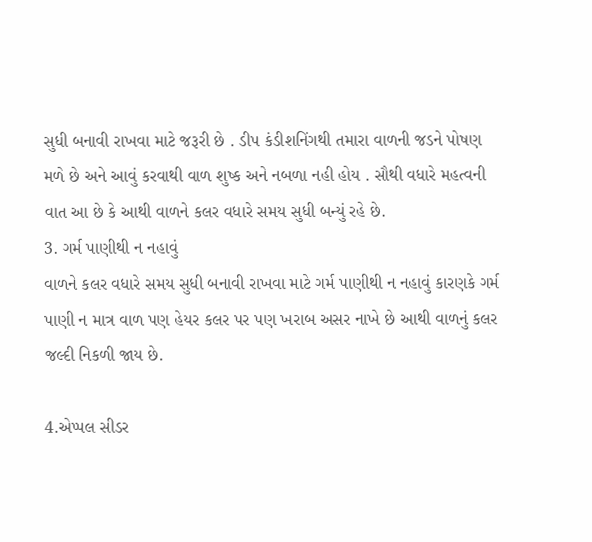સુધી બનાવી રાખવા માટે જરૂરી છે . ડીપ કંડીશનિંગથી તમારા વાળની જડને પોષણ મળે છે અને આવું કરવાથી વાળ શુષ્ક અને નબળા નહી હોય . સૌથી વધારે મહત્વની વાત આ છે કે આથી વાળને કલર વધારે સમય સુધી બન્યું રહે છે.
3. ગર્મ પાણીથી ન નહાવું
વાળને કલર વધારે સમય સુધી બનાવી રાખવા માટે ગર્મ પાણીથી ન નહાવું કારણકે ગર્મ પાણી ન માત્ર વાળ પણ હેયર કલર પર પણ ખરાબ અસર નાખે છે આથી વાળનું કલર જલ્દી નિકળી જાય છે.

4.એપ્પલ સીડર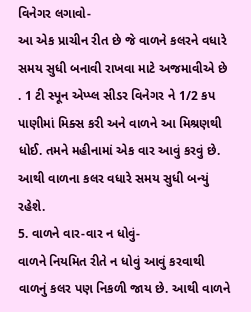વિનેગર લગાવો-
આ એક પ્રાચીન રીત છે જે વાળને કલરને વધારે સમય સુધી બનાવી રાખવા માટે અજમાવીએ છે . 1 ટી સ્પૂન એપ્પ્લ સીડર વિનેગર ને 1/2 કપ પાણીમાં મિક્સ કરી અને વાળને આ મિશ્રણથી ધોઈ. તમને મહીનામાં એક વાર આવું કરવું છે. આથી વાળના કલર વધારે સમય સુધી બન્યું રહેશે.
5. વાળને વાર-વાર ન ધોવું-
વાળને નિયમિત રીતે ન ધોવું આવું કરવાથી વાળનું કલર પણ નિકળી જાય છે. આથી વાળને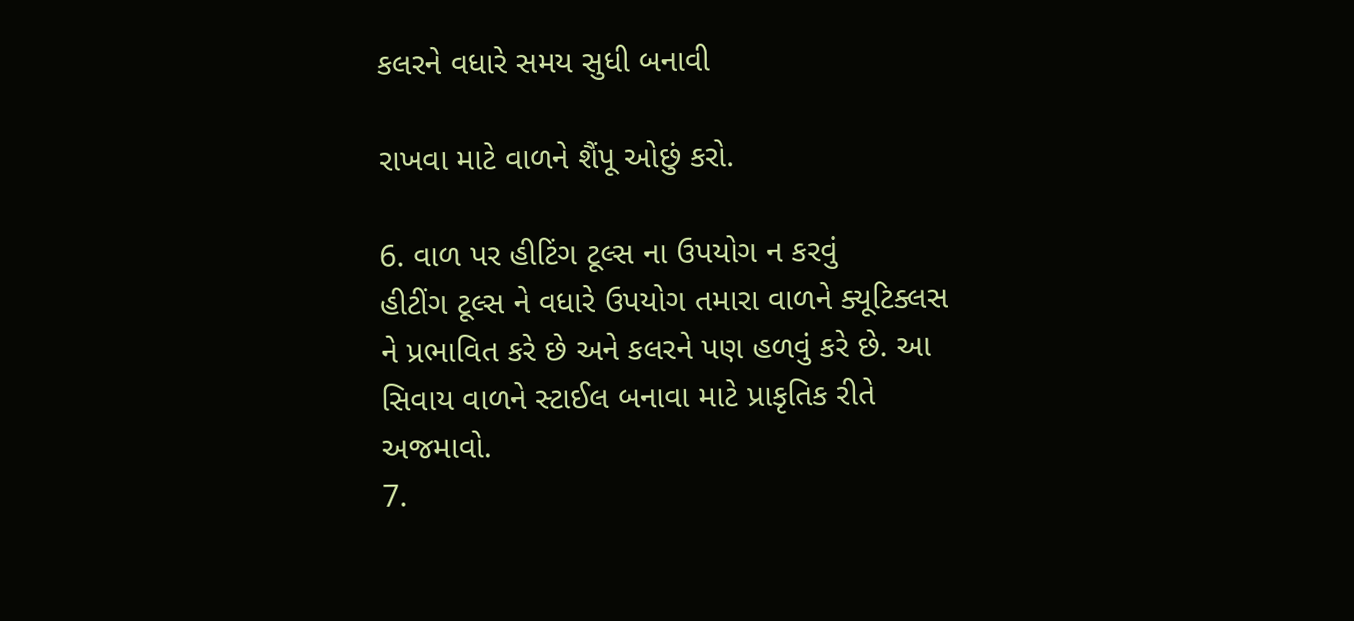કલરને વધારે સમય સુધી બનાવી

રાખવા માટે વાળને શૈંપૂ ઓછું કરો.

6. વાળ પર હીટિંગ ટૂલ્સ ના ઉપયોગ ન કરવું
હીટીંગ ટૂલ્સ ને વધારે ઉપયોગ તમારા વાળને ક્યૂટિક્લસ ને પ્રભાવિત કરે છે અને કલરને પણ હળવું કરે છે. આ સિવાય વાળને સ્ટાઈલ બનાવા માટે પ્રાકૃતિક રીતે અજમાવો.
7.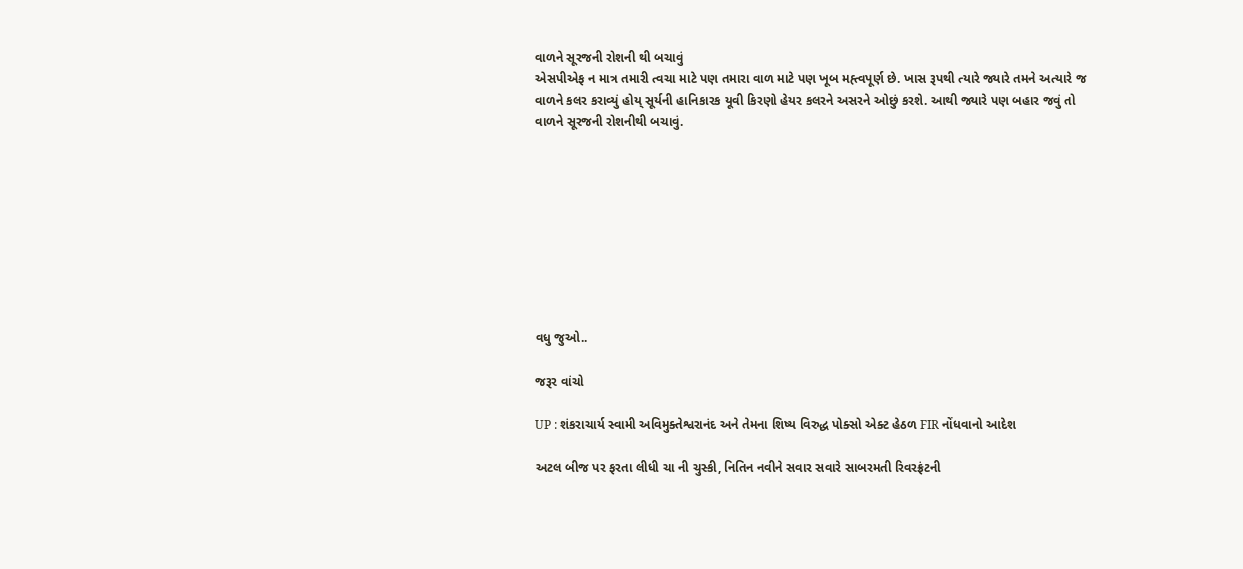વાળને સૂરજની રોશની થી બચાવું
એસપીએફ ન માત્ર તમારી ત્વચા માટે પણ તમારા વાળ માટે પણ ખૂબ મહ્ત્વપૂર્ણ છે. ખાસ રૂપથી ત્યારે જ્યારે તમને અત્યારે જ વાળને કલર કરાવ્યું હોય્ સૂર્યની હાનિકારક યૂવી કિરણો હેયર કલરને અસરને ઓછું કરશે. આથી જ્યારે પણ બહાર જવું તો વાળને સૂરજની રોશનીથી બચાવું.









વધુ જુઓ..

જરૂર વાંચો

UP : શંકરાચાર્ય સ્વામી અવિમુક્તેશ્વરાનંદ અને તેમના શિષ્ય વિરુદ્ધ પોક્સો એક્ટ હેઠળ FIR નોંધવાનો આદેશ

અટલ બીજ પર ફરતા લીધી ચા ની ચુસ્કી, નિતિન નવીને સવાર સવારે સાબરમતી રિવરફ્રંટની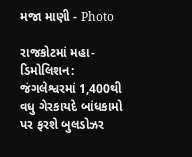મજા માણી - Photo

રાજકોટમાં મહા-ડિમોલિશન: જંગલેશ્વરમાં 1,400થી વધુ ગેરકાયદે બાંધકામો પર ફરશે બુલડોઝર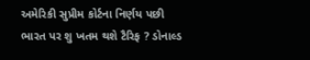અમેરિકી સુપ્રીમ કોર્ટના નિર્ણય પછી ભારત પર શુ ખતમ થશે ટૈરિફ ? ડોનાલ્ડ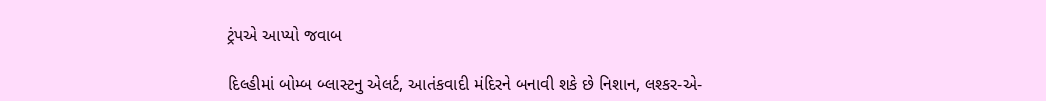ટ્રંપએ આપ્યો જવાબ

દિલ્હીમાં બોમ્બ બ્લાસ્ટનુ એલર્ટ, આતંકવાદી મંદિરને બનાવી શકે છે નિશાન, લશ્કર-એ-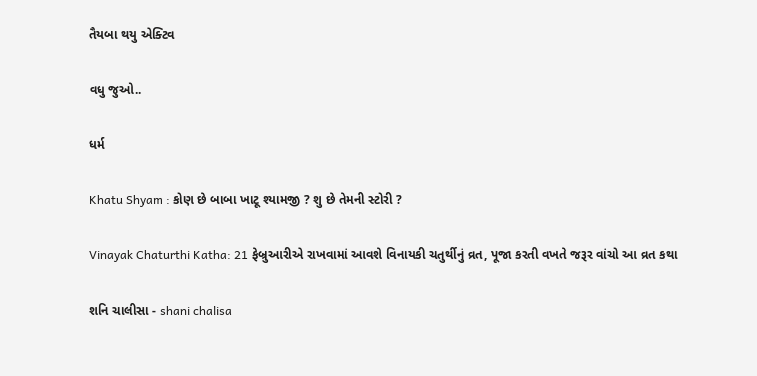તૈયબા થયુ એક્ટિવ

વધુ જુઓ..

ધર્મ

Khatu Shyam : કોણ છે બાબા ખાટૂ શ્યામજી ? શુ છે તેમની સ્ટોરી ?

Vinayak Chaturthi Katha: 21 ફેબ્રુઆરીએ રાખવામાં આવશે વિનાયકી ચતુર્થીનું વ્રત, પૂજા કરતી વખતે જરૂર વાંચો આ વ્રત કથા

શનિ ચાલીસા - shani chalisa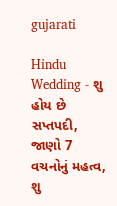gujarati

Hindu Wedding - શુ હોય છે સપ્તપદી, જાણો 7 વચનોનું મહત્વ, શુ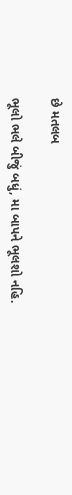છે મતલબ

ભૂલો ભલે બીજું બધું, મા બાપને ભૂલશો નહિ.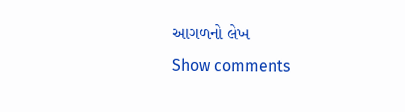આગળનો લેખ
Show comments